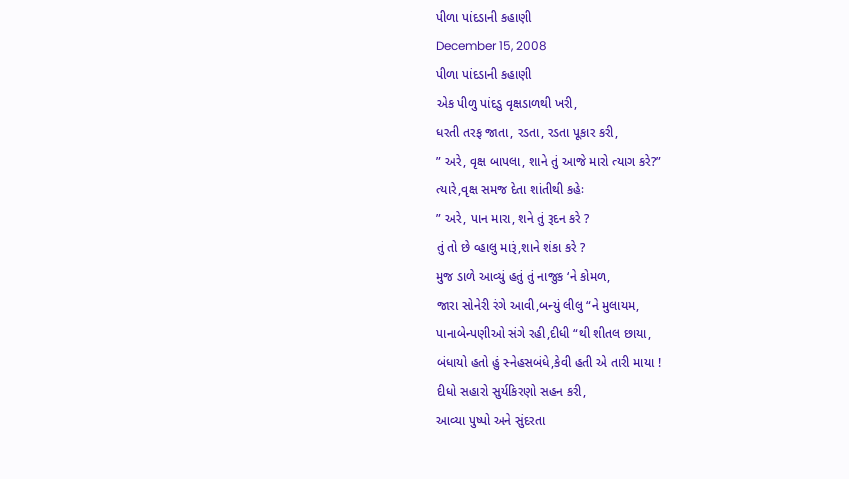પીળા પાંદડાની કહાણી
December 15, 2008
પીળા પાંદડાની કહાણી
એક પીળુ પાંદડુ વૃક્ષડાળથી ખરી,
ધરતી તરફ જાતા, રડતા, રડતા પૂકાર કરી,
” અરે, વૃક્ષ બાપલા, શાને તું આજે મારો ત્યાગ કરે?”
ત્યારે,વૃક્ષ સમજ દેતા શાંતીથી કહેઃ
” અરે, પાન મારા, શને તું રૂદન કરે ?
તું તો છે વ્હાલુ મારૂં,શાને શંકા કરે ?
મુજ ડાળે આવ્યું હતું તું નાજુક ‘ને કોમળ,
જારા સોનેરી રંગે આવી,બન્યું લીલુ “ને મુલાયમ,
પાનાબેન્પણીઓ સંગે રહી,દીધી “થી શીતલ છાયા,
બંધાયો હતો હું સ્નેહસબંધે,કેવી હતી એ તારી માયા !
દીધો સહારો સુર્યકિરણો સહન કરી,
આવ્યા પુષ્પો અને સુંદરતા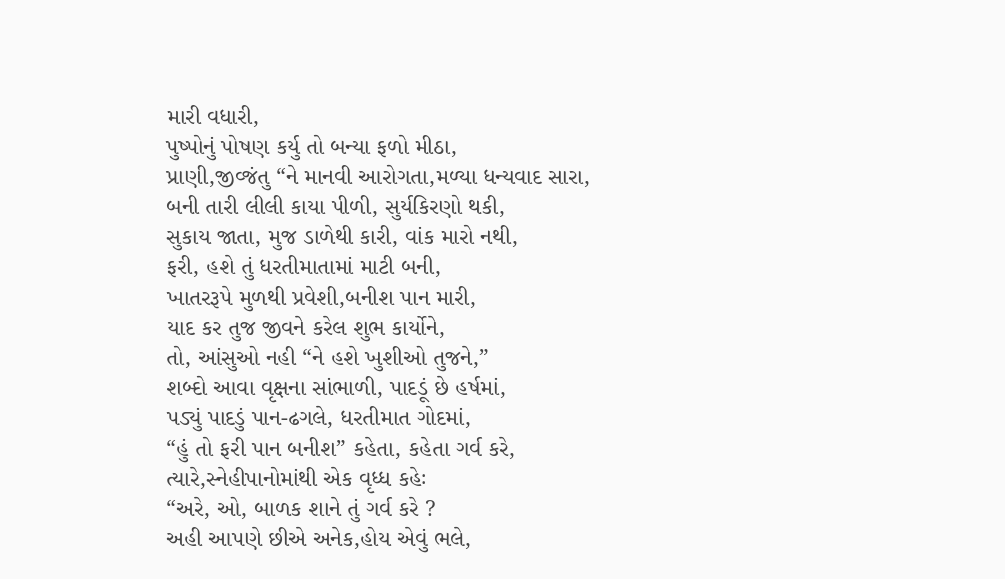મારી વધારી,
પુષ્પોનું પોષણ કર્યુ તો બન્યા ફળો મીઠા,
પ્રાણી,જીવ્જંતુ “ને માનવી આરોગતા,મળ્યા ધન્યવાદ સારા,
બની તારી લીલી કાયા પીળી, સુર્યકિરણો થકી,
સુકાય જાતા, મુજ ડાળેથી કારી, વાંક મારો નથી,
ફરી, હશે તું ધરતીમાતામાં માટી બની,
ખાતરરૂપે મુળથી પ્રવેશી,બનીશ પાન મારી,
યાદ કર તુજ જીવને કરેલ શુભ કાર્યોને,
તો, આંસુઓ નહી “ને હશે ખુશીઓ તુજને,”
શબ્દો આવા વૃક્ષના સાંભાળી, પાદડૂં છે હર્ષમાં,
પડ્યું પાદડું પાન-ઢગલે, ધરતીમાત ગોદમાં,
“હું તો ફરી પાન બનીશ” કહેતા, કહેતા ગર્વ કરે,
ત્યારે,સ્નેહીપાનોમાંથી એક વૃધ્ધ કહેઃ
“અરે, ઓ, બાળક શાને તું ગર્વ કરે ?
અહી આપણે છીએ અનેક,હોય એવું ભલે,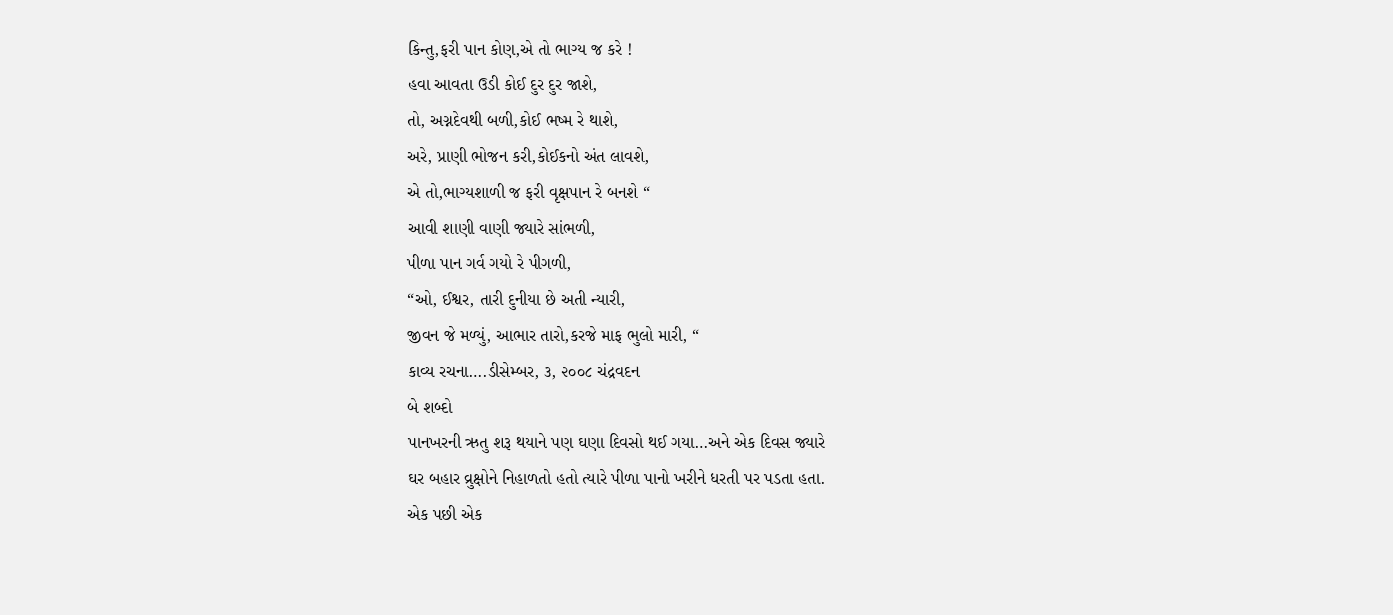કિન્તુ,ફરી પાન કોણ,એ તો ભાગ્ય જ કરે !
હવા આવતા ઉડી કોઈ દુર દુર જાશે,
તો, અગ્નદેવથી બળી,કોઈ ભષ્મ રે થાશે,
અરે, પ્રાણી ભોજન કરી,કોઈકનો અંત લાવશે,
એ તો,ભાગ્યશાળી જ ફરી વૃક્ષપાન રે બનશે “
આવી શાણી વાણી જ્યારે સાંભળી,
પીળા પાન ગર્વ ગયો રે પીગળી,
“ઓ, ઈશ્વર, તારી દુનીયા છે અતી ન્યારી,
જીવન જે મળ્યું, આભાર તારો,કરજે માફ ભુલો મારી, “
કાવ્ય રચના….ડીસેમ્બર, ૩, ૨૦૦૮ ચંદ્રવદન
બે શબ્દો
પાનખરની ઋતુ શરૂ થયાને પણ ઘણા દિવસો થઈ ગયા…અને એક દિવસ જ્યારે
ઘર બહાર વ્રુક્ષોને નિહાળતો હતો ત્યારે પીળા પાનો ખરીને ધરતી પર પડતા હતા.
એક પછી એક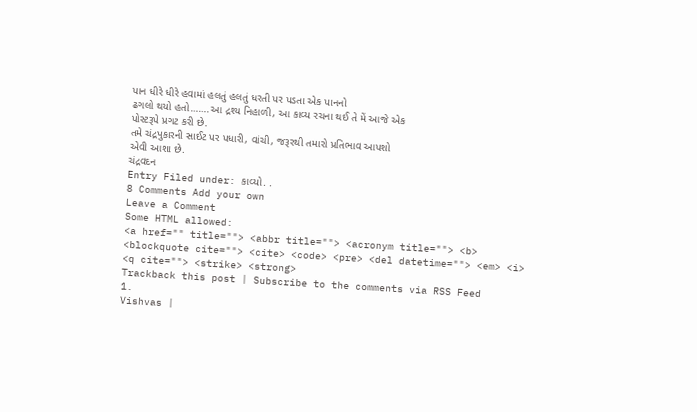પાન ધીરે ધીરે હવામાં હલતું હલતું ધરતી પર પડતા એક પાનનો
ઢગલો થયો હતો…….આ દ્રશ્ય નિહાળી, આ કાવ્ય રચના થઈ તે મેં આજે એક
પોસ્ટરૂપે પ્રગટ કરી છે.
તમે ચંદ્રપુકારની સાઈટ પર પધારી, વાંચી, જરૂરથી તમારો પ્રતિભાવ આપશો
એવી આશા છે.
ચંદ્રવદન
Entry Filed under: કાવ્યો. .
8 Comments Add your own
Leave a Comment
Some HTML allowed:
<a href="" title=""> <abbr title=""> <acronym title=""> <b> <blockquote cite=""> <cite> <code> <pre> <del datetime=""> <em> <i> <q cite=""> <strike> <strong>
Trackback this post | Subscribe to the comments via RSS Feed
1.
Vishvas |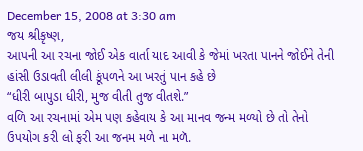December 15, 2008 at 3:30 am
જય શ્રીકૃષ્ણ,
આપની આ રચના જોઈ એક વાર્તા યાદ આવી કે જેમાં ખરતા પાનને જોઈને તેની હાંસી ઉડાવતી લીલી કૂંપળને આ ખરતું પાન કહે છે
“ધીરી બાપુડા ધીરી, મુજ વીતી તુજ વીતશે.”
વળિ આ રચનામાં એમ પણ કહેવાય કે આ માનવ જન્મ મળ્યો છે તો તેનો ઉપયોગ કરી લો ફરી આ જનમ મળે ના મળૅ.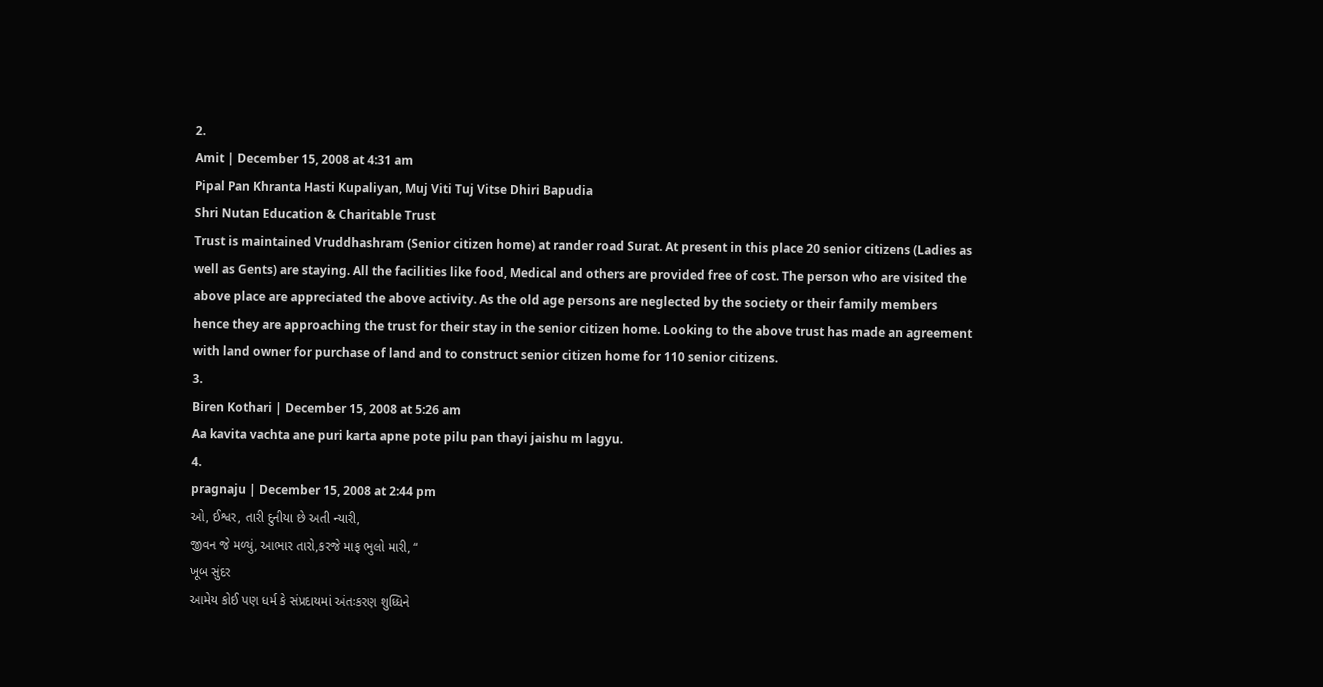2.
Amit | December 15, 2008 at 4:31 am
Pipal Pan Khranta Hasti Kupaliyan, Muj Viti Tuj Vitse Dhiri Bapudia
Shri Nutan Education & Charitable Trust
Trust is maintained Vruddhashram (Senior citizen home) at rander road Surat. At present in this place 20 senior citizens (Ladies as well as Gents) are staying. All the facilities like food, Medical and others are provided free of cost. The person who are visited the above place are appreciated the above activity. As the old age persons are neglected by the society or their family members hence they are approaching the trust for their stay in the senior citizen home. Looking to the above trust has made an agreement with land owner for purchase of land and to construct senior citizen home for 110 senior citizens.
3.
Biren Kothari | December 15, 2008 at 5:26 am
Aa kavita vachta ane puri karta apne pote pilu pan thayi jaishu m lagyu.
4.
pragnaju | December 15, 2008 at 2:44 pm
ઓ, ઈશ્વર, તારી દુનીયા છે અતી ન્યારી,
જીવન જે મળ્યું, આભાર તારો,કરજે માફ ભુલો મારી, “
ખૂબ સુંદર
આમેય કોઈ પણ ધર્મ કે સંપ્રદાયમાં અંતઃકરણ શુધ્ધિને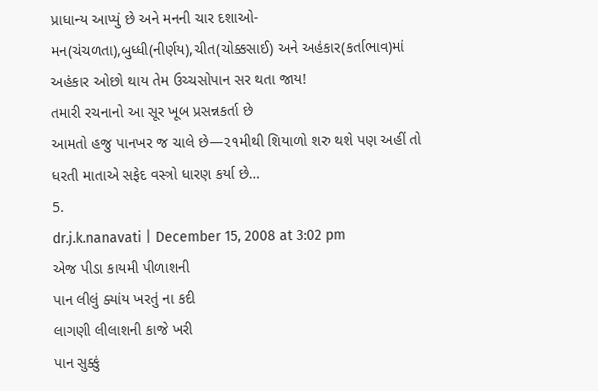પ્રાધાન્ય આપ્યું છે અને મનની ચાર દશાઓ-મન(ચંચળતા),બુધ્ધી(નીર્ણય),ચીત(ચોક્કસાઈ) અને અહંકાર(કર્તાભાવ)માં અહંકાર ઓછો થાય તેમ ઉચ્ચસોપાન સર થતા જાય!
તમારી રચનાનો આ સૂર ખૂબ પ્રસન્નકર્તા છે
આમતો હજુ પાનખર જ ચાલે છે—૨૧મીથી શિયાળો શરુ થશે પણ અહીં તો ધરતી માતાએ સફેદ વસ્ત્રો ધારણ કર્યા છે…
5.
dr.j.k.nanavati | December 15, 2008 at 3:02 pm
એજ પીડા કાયમી પીળાશની
પાન લીલું ક્યાંય ખરતું ના કદી
લાગણી લીલાશની કાજે ખરી
પાન સુક્કું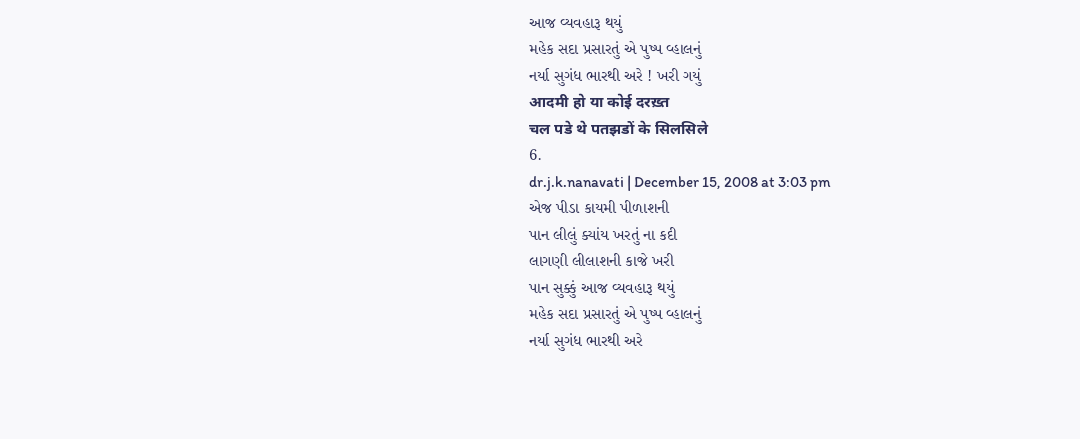આજ વ્યવહારૂ થયું
મહેક સદા પ્રસારતું એ પુષ્પ વ્હાલનું
નર્યા સુગંધ ભારથી અરે ! ખરી ગયું
आदमी हो या कोई दरख़्त
चल पडे थे पतझडों के सिलसिले
6.
dr.j.k.nanavati | December 15, 2008 at 3:03 pm
એજ પીડા કાયમી પીળાશની
પાન લીલું ક્યાંય ખરતું ના કદી
લાગણી લીલાશની કાજે ખરી
પાન સુક્કું આજ વ્યવહારૂ થયું
મહેક સદા પ્રસારતું એ પુષ્પ વ્હાલનું
નર્યા સુગંધ ભારથી અરે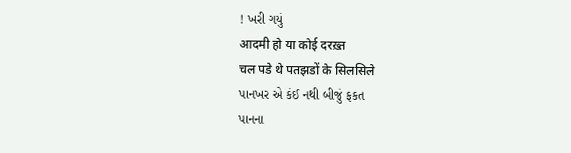! ખરી ગયું
आदमी हो या कोई दरख़्त
चल पडे थे पतझडों के सिलसिले
પાનખર એ કંઈ નથી બીજું ફકત
પાનના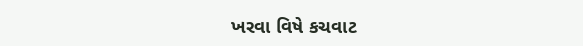ખરવા વિષે કચવાટ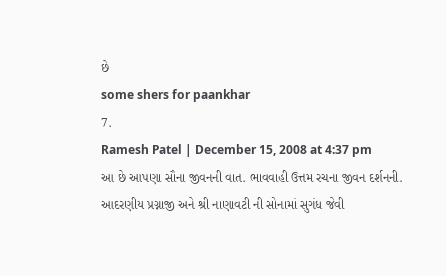છે
some shers for paankhar
7.
Ramesh Patel | December 15, 2008 at 4:37 pm
આ છે આપણા સૌના જીવનની વાત. ભાવવાહી ઉત્તમ રચના જીવન દર્શનની.
આદરણીય પ્રગ્નાજી અને શ્રી નાણાવટી ની સોનામાં સુગંધ જેવી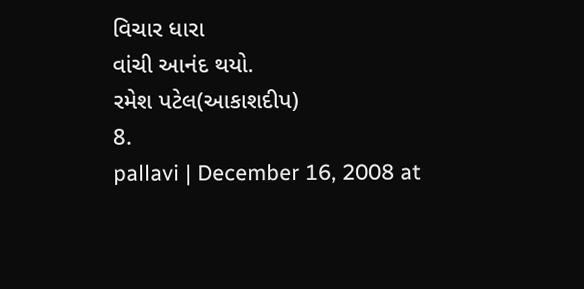વિચાર ધારા
વાંચી આનંદ થયો.
રમેશ પટેલ(આકાશદીપ)
8.
pallavi | December 16, 2008 at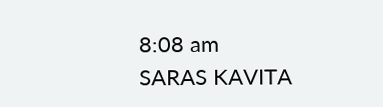8:08 am
SARAS KAVITA